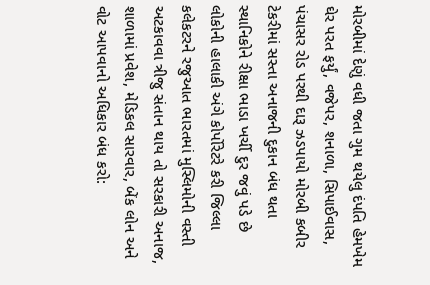મોરબીમાં દેણું વધી જતા ગુમ થયેલુ દંપતિ હેમખેમ ઘેર પરત ફર્યું, વજેપર, શનાળા, સિપાઈવાસ, પંચાસર રોડ પરથી દારૂ ઝડપાયો મોરબી કબીર ટેકરીમાં સસ્તા અનાજની દુકાન બંધ થતા સ્થાનિકોને રીક્ષા ભાડા ખર્ચી દુર જવું પડે છે લોકોની હાલાકી અંગે કોર્પોરેટરે કરી જિલ્લા કલેકટરને રજુઆત ભારતમાં મુસ્લિમોની વસ્તી અટકાવવા ત્રીજુ સંતાન થાય તો સરકારી અનાજ, શાળામાં પ્રવેશ, મેડિકલ સારવાર, બેંક લોન અને વોટ આપવાનો અધિકાર બંધ કરો: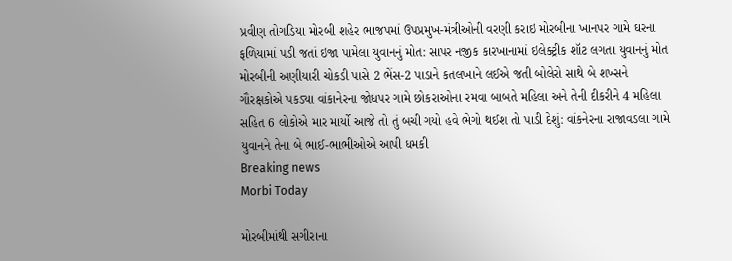પ્રવીણ તોગડિયા મોરબી શહેર ભાજપમાં ઉપપ્રમુખ-મંત્રીઓની વરણી કરાઇ મોરબીના ખાનપર ગામે ઘરના ફળિયામાં પડી જતાં ઇજા પામેલા યુવાનનું મોત: સાપર નજીક કારખાનામાં ઇલેક્ટ્રીક શૉટ લગતા યુવાનનું મોત મોરબીની અણીયારી ચોકડી પાસે 2 ભેંસ-2 પાડાને કતલખાને લઈએ જતી બોલેરો સાથે બે શખ્સને ગૌરક્ષકોએ પકડ્યા વાંકાનેરના જોધપર ગામે છોકરાઓના રમવા બાબતે મહિલા અને તેની દીકરીને 4 મહિલા સહિત 6 લોકોએ માર માર્યો આજે તો તું બચી ગયો હવે ભેગો થઈશ તો પાડી દેશું: વાંકનેરના રાજાવડલા ગામે યુવાનને તેના બે ભાઈ-ભાભીઓએ આપી ધમકી
Breaking news
Morbi Today

મોરબીમાંથી સગીરાના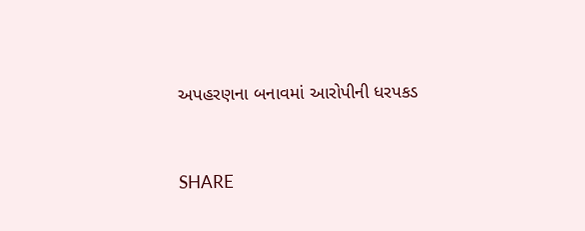અપહરણના બનાવમાં આરોપીની ધરપકડ


SHARE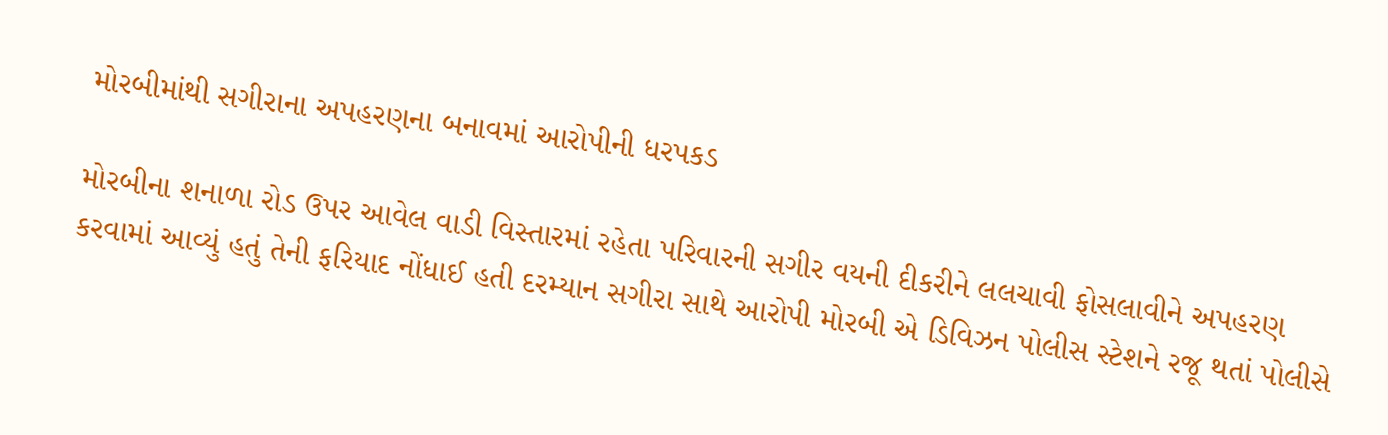મોરબીમાંથી સગીરાના અપહરણના બનાવમાં આરોપીની ધરપકડ

મોરબીના શનાળા રોડ ઉપર આવેલ વાડી વિસ્તારમાં રહેતા પરિવારની સગીર વયની દીકરીને લલચાવી ફોસલાવીને અપહરણ કરવામાં આવ્યું હતું તેની ફરિયાદ નોંધાઈ હતી દરમ્યાન સગીરા સાથે આરોપી મોરબી એ ડિવિઝન પોલીસ સ્ટેશને રજૂ થતાં પોલીસે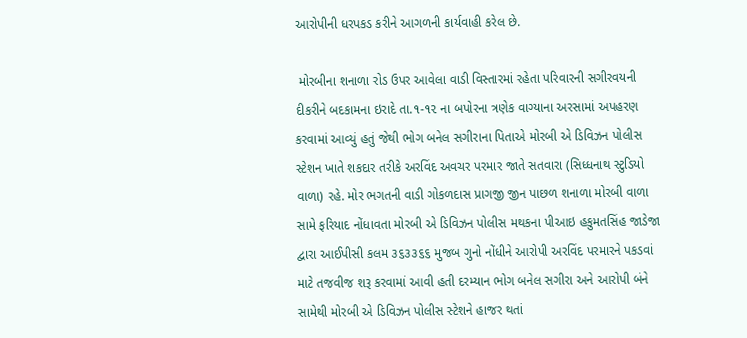આરોપીની ધરપકડ કરીને આગળની કાર્યવાહી કરેલ છે.

 મોરબીના શનાળા રોડ ઉપર આવેલા વાડી વિસ્તારમાં રહેતા પરિવારની સગીરવયની દીકરીને બદકામના ઇરાદે તા.૧-૧૨ ના બપોરના ત્રણેક વાગ્યાના અરસામાં અપહરણ કરવામાં આવ્યું હતું જેથી ભોગ બનેલ સગીરાના પિતાએ મોરબી એ ડિવિઝન પોલીસ સ્ટેશન ખાતે શકદાર તરીકે અરવિંદ અવચર પરમાર જાતે સતવારા (સિધ્ધનાથ સ્ટુડિયો વાળા) રહે. મોર ભગતની વાડી ગોકળદાસ પ્રાગજી જીન પાછળ શનાળા મોરબી વાળા સામે ફરિયાદ નોંધાવતા મોરબી એ ડિવિઝન પોલીસ મથકના પીઆઇ હકુમતસિંહ જાડેજા દ્વારા આઈપીસી કલમ ૩૬૩૩૬૬ મુજબ ગુનો નોંધીને આરોપી અરવિંદ પરમારને પકડવાં માટે તજવીજ શરૂ કરવામાં આવી હતી દરમ્યાન ભોગ બનેલ સગીરા અને આરોપી બંને સામેથી મોરબી એ ડિવિઝન પોલીસ સ્ટેશને હાજર થતાં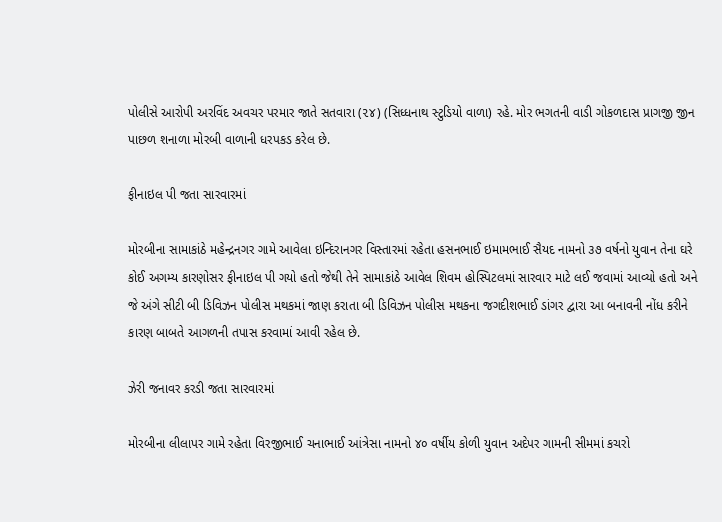પોલીસે આરોપી અરવિંદ અવચર પરમાર જાતે સતવારા (૨૪) (સિધ્ધનાથ સ્ટુડિયો વાળા) રહે. મોર ભગતની વાડી ગોકળદાસ પ્રાગજી જીન પાછળ શનાળા મોરબી વાળાની ધરપકડ કરેલ છે.

ફીનાઇલ પી જતા સારવારમાં

મોરબીના સામાકાંઠે મહેન્દ્રનગર ગામે આવેલા ઇન્દિરાનગર વિસ્તારમાં રહેતા હસનભાઈ ઇમામભાઈ સૈયદ નામનો ૩૭ વર્ષનો યુવાન તેના ઘરે કોઈ અગમ્ય કારણોસર ફીનાઇલ પી ગયો હતો જેથી તેને સામાકાંઠે આવેલ શિવમ હોસ્પિટલમાં સારવાર માટે લઈ જવામાં આવ્યો હતો અને જે અંગે સીટી બી ડિવિઝન પોલીસ મથકમાં જાણ કરાતા બી ડિવિઝન પોલીસ મથકના જગદીશભાઈ ડાંગર દ્વારા આ બનાવની નોંધ કરીને કારણ બાબતે આગળની તપાસ કરવામાં આવી રહેલ છે.

ઝેરી જનાવર કરડી જતા સારવારમાં

મોરબીના લીલાપર ગામે રહેતા વિરજીભાઈ ચનાભાઈ આંત્રેસા નામનો ૪૦ વર્ષીય કોળી યુવાન અદેપર ગામની સીમમાં કચરો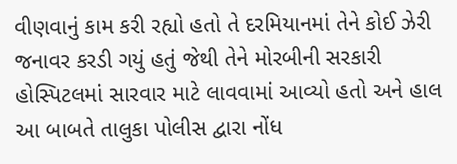વીણવાનું કામ કરી રહ્યો હતો તે દરમિયાનમાં તેને કોઈ ઝેરી જનાવર કરડી ગયું હતું જેથી તેને મોરબીની સરકારી હોસ્પિટલમાં સારવાર માટે લાવવામાં આવ્યો હતો અને હાલ આ બાબતે તાલુકા પોલીસ દ્વારા નોંધ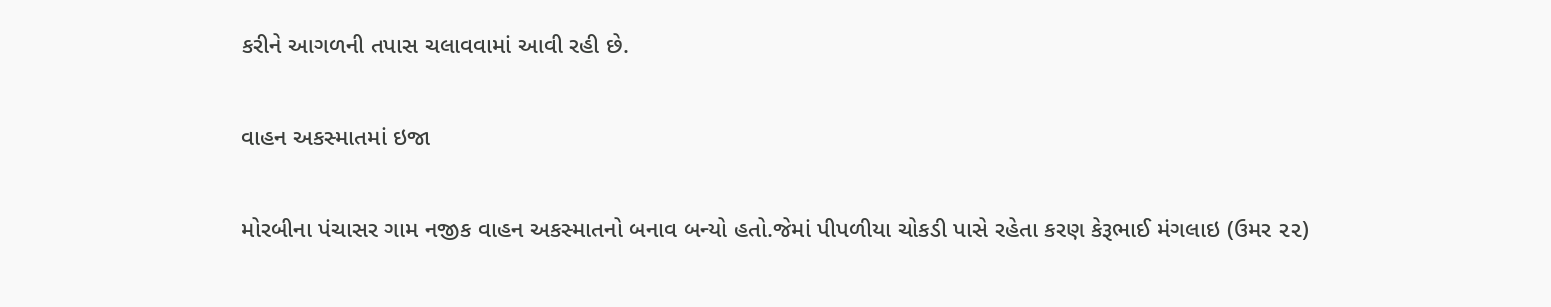કરીને આગળની તપાસ ચલાવવામાં આવી રહી છે.

વાહન અકસ્માતમાં ઇજા

મોરબીના પંચાસર ગામ નજીક વાહન અકસ્માતનો બનાવ બન્યો હતો.જેમાં પીપળીયા ચોકડી પાસે રહેતા કરણ કેરૂભાઈ મંગલાઇ (ઉમર ૨૨)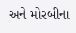અને મોરબીના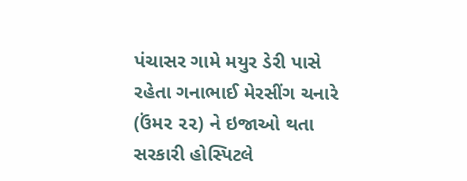પંચાસર ગામે મયુર ડેરી પાસે રહેતા ગનાભાઈ મેરસીંગ ચનારે (ઉંમર ૨૨) ને ઇજાઓ થતા સરકારી હોસ્પિટલે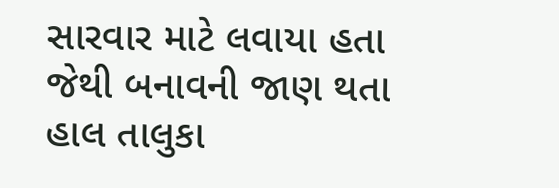સારવાર માટે લવાયા હતા જેથી બનાવની જાણ થતા હાલ તાલુકા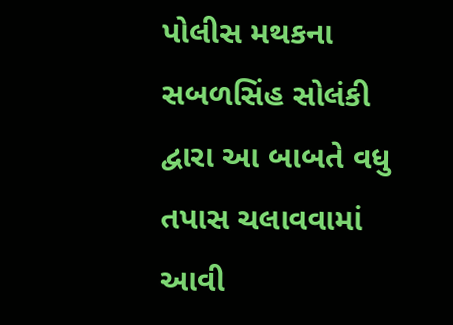પોલીસ મથકના સબળસિંહ સોલંકી દ્વારા આ બાબતે વધુ તપાસ ચલાવવામાં આવી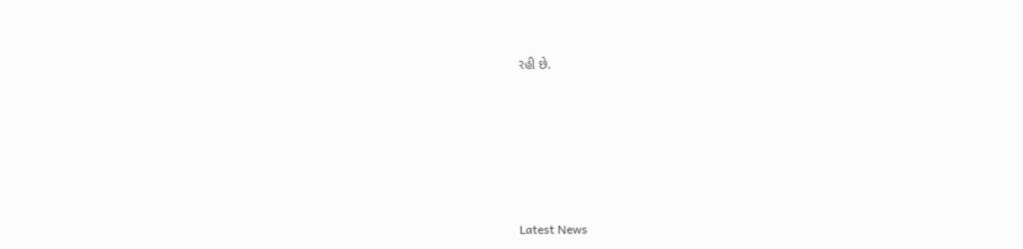રહી છે.






Latest News